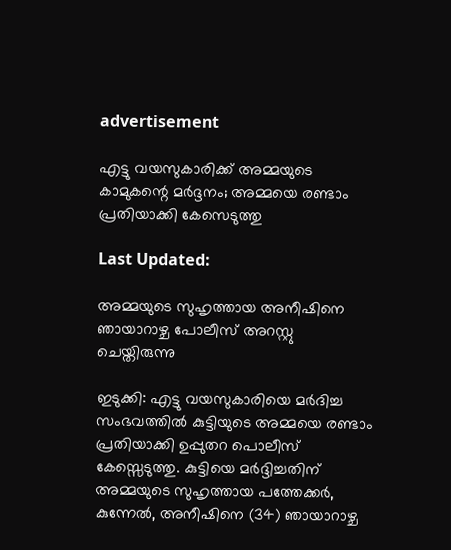advertisement

എട്ടു വയസുകാരിക്ക് അമ്മയുടെ കാമുകന്റെ മര്‍ദ്ദനം; അമ്മയെ രണ്ടാം പ്രതിയാക്കി കേസെടുത്തു

Last Updated:

അമ്മയുടെ സുഹൃത്തായ അനീഷിനെ ഞായാറാഴ്ച പോലീസ് അറസ്റ്റു ചെയ്തിരുന്നു

ഇടുക്കി: എട്ടു വയസുകാരിയെ മര്‍ദിച്ച സംഭവത്തില്‍ കുട്ടിയുടെ അമ്മയെ രണ്ടാം പ്രതിയാക്കി ഉപ്പുതറ പൊലീസ് കേസ്സെടുത്തു. കുട്ടിയെ മര്‍ദ്ദിച്ചതിന് അമ്മയുടെ സുഹൃത്തായ പത്തേക്കര്‍, കുന്നേല്‍, അനീഷിനെ (34) ഞായാറാഴ്ച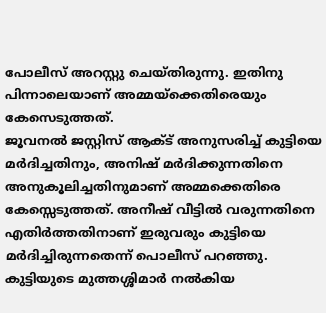പോലീസ് അറസ്റ്റു ചെയ്തിരുന്നു. ഇതിനു പിന്നാലെയാണ് അമ്മയ്‌ക്കെതിരെയും കേസെടുത്തത്.
ജൂവനല്‍ ജസ്റ്റിസ് ആക്ട് അനുസരിച്ച് കുട്ടിയെ മര്‍ദിച്ചതിനും, അനിഷ് മര്‍ദിക്കുന്നതിനെ അനുകൂലിച്ചതിനുമാണ് അമ്മക്കെതിരെ കേസ്സെടുത്തത്. അനീഷ് വീട്ടില്‍ വരുന്നതിനെ എതിര്‍ത്തതിനാണ് ഇരുവരും കുട്ടിയെ മര്‍ദിച്ചിരുന്നതെന്ന് പൊലീസ് പറഞ്ഞു. കുട്ടിയുടെ മുത്തശ്ശിമാര്‍ നല്‍കിയ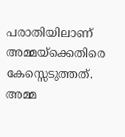പരാതിയിലാണ് അമ്മയ്‌ക്കെതിരെ കേസ്സെടുത്തത്. അമ്മ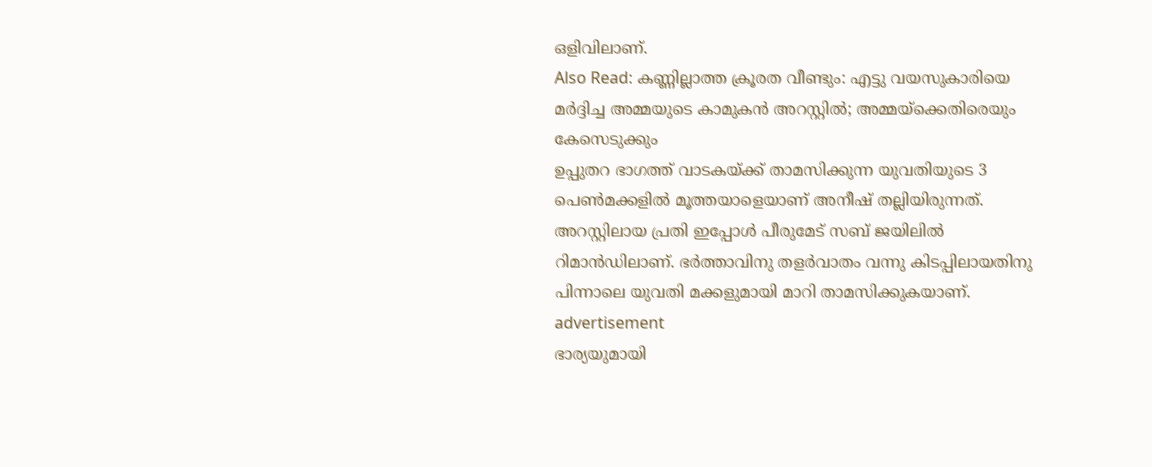ഒളിവിലാണ്.
Also Read: കണ്ണില്ലാത്ത ക്രൂരത വീണ്ടും: എട്ടു വയസുകാരിയെ മര്‍ദ്ദിച്ച അമ്മയുടെ കാമുകന്‍ അറസ്റ്റില്‍; അമ്മയ്‌ക്കെതിരെയും കേസെടുക്കും
ഉപ്പുതറ ഭാഗത്ത് വാടകയ്ക്ക് താമസിക്കുന്ന യുവതിയുടെ 3 പെണ്‍മക്കളില്‍ മൂത്തയാളെയാണ് അനീഷ് തല്ലിയിരുന്നത്. അറസ്റ്റിലായ പ്രതി ഇപ്പോള്‍ പീരുമേട് സബ് ജയിലില്‍ റിമാന്‍ഡിലാണ്. ഭര്‍ത്താവിനു തളര്‍വാതം വന്നു കിടപ്പിലായതിനു പിന്നാലെ യുവതി മക്കളുമായി മാറി താമസിക്കുകയാണ്.
advertisement
ഭാര്യയുമായി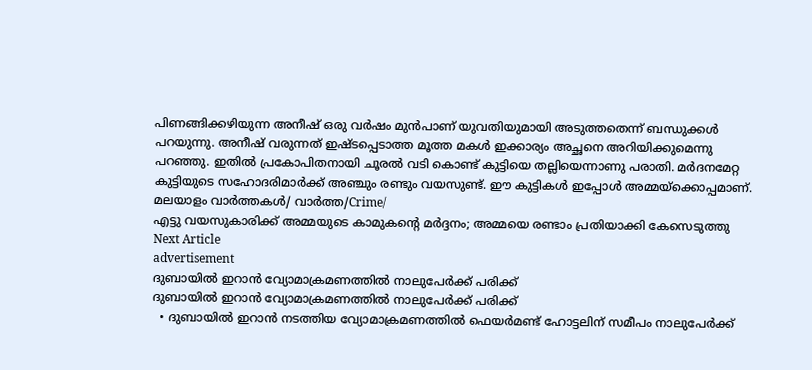പിണങ്ങിക്കഴിയുന്ന അനീഷ് ഒരു വര്‍ഷം മുന്‍പാണ് യുവതിയുമായി അടുത്തതെന്ന് ബന്ധുക്കള്‍ പറയുന്നു. അനീഷ് വരുന്നത് ഇഷ്ടപ്പെടാത്ത മൂത്ത മകള്‍ ഇക്കാര്യം അച്ഛനെ അറിയിക്കുമെന്നു പറഞ്ഞു. ഇതില്‍ പ്രകോപിതനായി ചൂരല്‍ വടി കൊണ്ട് കുട്ടിയെ തല്ലിയെന്നാണു പരാതി. മര്‍ദനമേറ്റ കുട്ടിയുടെ സഹോദരിമാര്‍ക്ക് അഞ്ചും രണ്ടും വയസുണ്ട്. ഈ കുട്ടികള്‍ ഇപ്പോള്‍ അമ്മയ്ക്കൊപ്പമാണ്.
മലയാളം വാർത്തകൾ/ വാർത്ത/Crime/
എട്ടു വയസുകാരിക്ക് അമ്മയുടെ കാമുകന്റെ മര്‍ദ്ദനം; അമ്മയെ രണ്ടാം പ്രതിയാക്കി കേസെടുത്തു
Next Article
advertisement
ദുബായിൽ ഇറാൻ വ്യോമാക്രമണത്തിൽ നാലുപേർക്ക് പരിക്ക്
ദുബായിൽ ഇറാൻ വ്യോമാക്രമണത്തിൽ നാലുപേർക്ക് പരിക്ക്
  • ദുബായിൽ ഇറാൻ നടത്തിയ വ്യോമാക്രമണത്തിൽ ഫെയർമണ്ട് ഹോട്ടലിന് സമീപം നാലുപേർക്ക്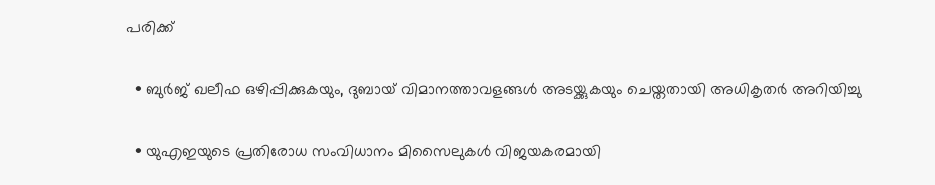പരിക്ക്

  • ബുർജ് ഖലീഫ ഒഴിപ്പിക്കുകയും, ദുബായ് വിമാനത്താവളങ്ങൾ അടയ്ക്കുകയും ചെയ്തതായി അധികൃതർ അറിയിച്ചു

  • യുഎഇയുടെ പ്രതിരോധ സംവിധാനം മിസൈലുകൾ വിജയകരമായി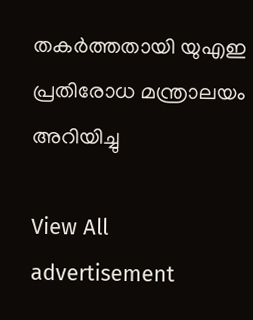തകർത്തതായി യുഎഇ പ്രതിരോധ മന്ത്രാലയം അറിയിച്ചു

View All
advertisement